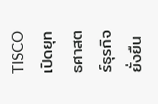TISCO เปิดยุทธศาสตร์ธุรกิจยั่งยืน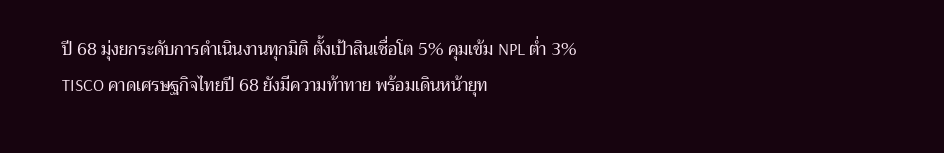ปี 68 มุ่งยกระดับการดำเนินงานทุกมิติ ตั้งเป้าสินเชื่อโต 5% คุมเข้ม NPL ต่ำ 3%
TISCO คาดเศรษฐกิจไทยปี 68 ยังมีความท้าทาย พร้อมเดินหน้ายุท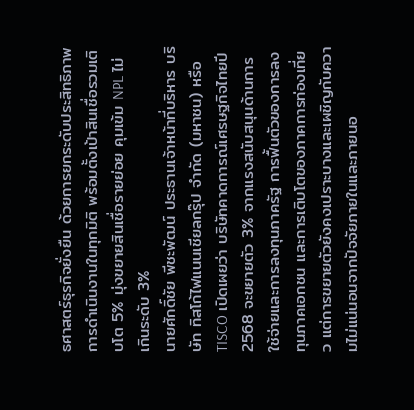ธศาสตร์ธุรกิจยั่งยืน ด้วยการยกระดับประสิทธิภาพการดำเนินงานในทุกมิติ พร้อมตั้งเป้าสินเชื่อรวมเติบโต 5% มุ่งขยายสินเชื่อรายย่อย คุมเข้ม NPL ไม่เกินระดับ 3%
นายศักดิ์ชัย พีชะพัฒน์ ประธานเจ้าหน้าที่บริหาร บริษัท ทิสโก้ไฟแนนเชียลกรุ๊ป จำกัด (มหาชน) หรือ TISCO เปิดเผยว่า บริษัทคาดการณ์เศรษฐกิจไทยปี 2568 จะขยายตัว 3% จากแรงสนับสนุนด้านการใช้จ่ายและการลงทุนภาครัฐ การฟื้นตัวของการลงทุนภาคเอกชน และการเติบโตของภาคการท่องเที่ยว แต่การขยายตัวยังคงเปราะบางและเผชิญกับความไม่แน่นอนจากปัจจัยภายในและภายนอ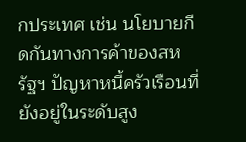กประเทศ เช่น นโยบายกีดกันทางการค้าของสหรัฐฯ ปัญหาหนี้ครัวเรือนที่ยังอยู่ในระดับสูง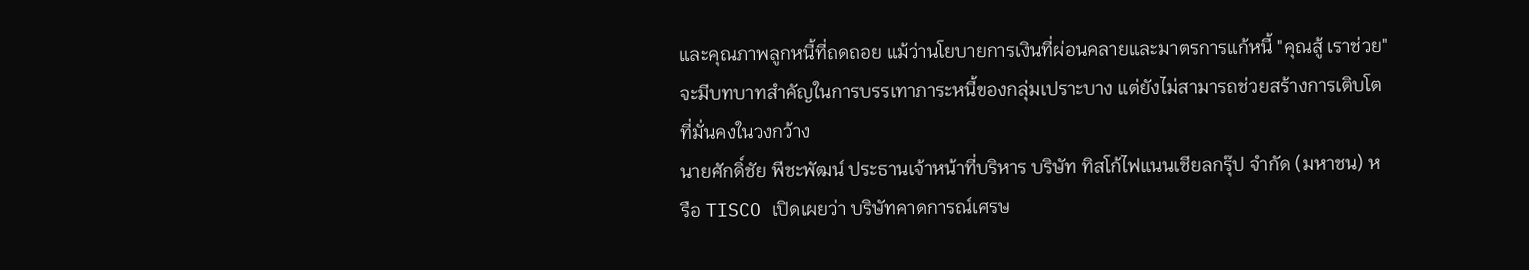และคุณภาพลูกหนี้ที่ถดถอย แม้ว่านโยบายการเงินที่ผ่อนคลายและมาตรการแก้หนี้ "คุณสู้ เราช่วย" จะมีบทบาทสำคัญในการบรรเทาภาระหนี้ของกลุ่มเปราะบาง แต่ยังไม่สามารถช่วยสร้างการเติบโตที่มั่นคงในวงกว้าง
นายศักดิ์ชัย พีชะพัฒน์ ประธานเจ้าหน้าที่บริหาร บริษัท ทิสโก้ไฟแนนเชียลกรุ๊ป จำกัด (มหาชน) หรือ TISCO เปิดเผยว่า บริษัทคาดการณ์เศรษ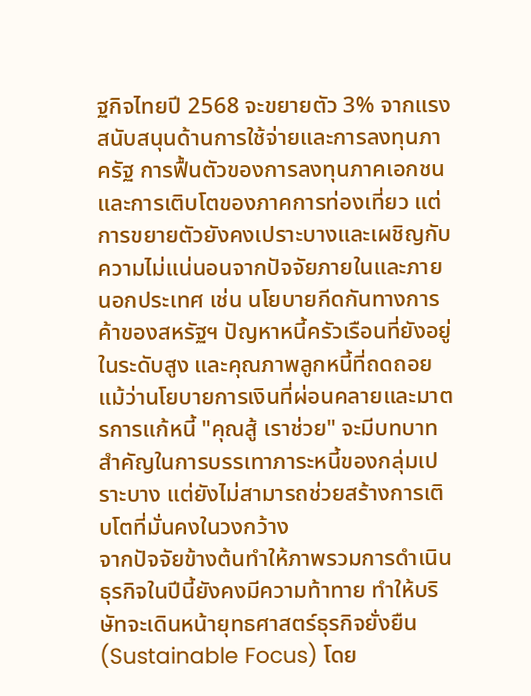ฐกิจไทยปี 2568 จะขยายตัว 3% จากแรงสนับสนุนด้านการใช้จ่ายและการลงทุนภาครัฐ การฟื้นตัวของการลงทุนภาคเอกชน และการเติบโตของภาคการท่องเที่ยว แต่การขยายตัวยังคงเปราะบางและเผชิญกับความไม่แน่นอนจากปัจจัยภายในและภายนอกประเทศ เช่น นโยบายกีดกันทางการค้าของสหรัฐฯ ปัญหาหนี้ครัวเรือนที่ยังอยู่ในระดับสูง และคุณภาพลูกหนี้ที่ถดถอย แม้ว่านโยบายการเงินที่ผ่อนคลายและมาตรการแก้หนี้ "คุณสู้ เราช่วย" จะมีบทบาทสำคัญในการบรรเทาภาระหนี้ของกลุ่มเปราะบาง แต่ยังไม่สามารถช่วยสร้างการเติบโตที่มั่นคงในวงกว้าง
จากปัจจัยข้างต้นทำให้ภาพรวมการดำเนินธุรกิจในปีนี้ยังคงมีความท้าทาย ทำให้บริษัทจะเดินหน้ายุทธศาสตร์ธุรกิจยั่งยืน (Sustainable Focus) โดย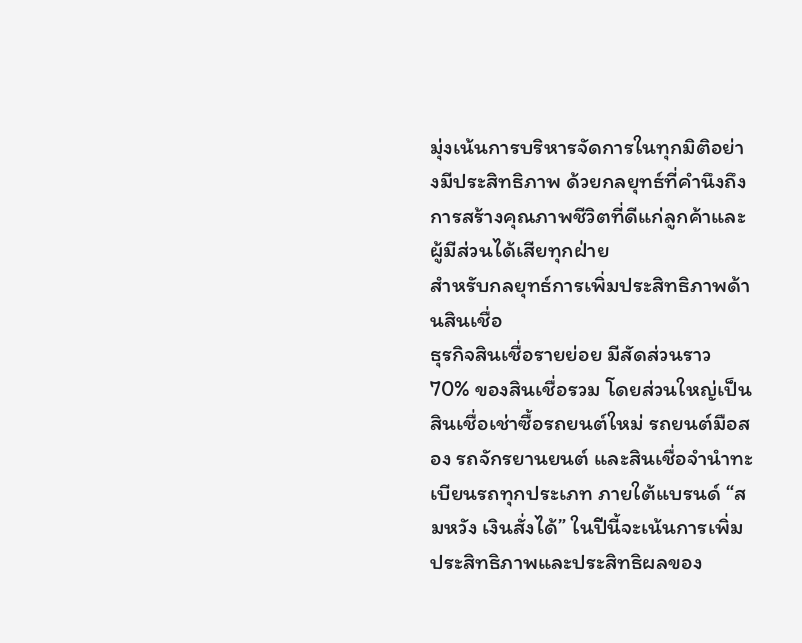มุ่งเน้นการบริหารจัดการในทุกมิติอย่างมีประสิทธิภาพ ด้วยกลยุทธ์ที่คำนึงถึงการสร้างคุณภาพชีวิตที่ดีแก่ลูกค้าและผู้มีส่วนได้เสียทุกฝ่าย
สำหรับกลยุทธ์การเพิ่มประสิทธิภาพด้านสินเชื่อ
ธุรกิจสินเชื่อรายย่อย มีสัดส่วนราว 70% ของสินเชื่อรวม โดยส่วนใหญ่เป็นสินเชื่อเช่าซื้อรถยนต์ใหม่ รถยนต์มือสอง รถจักรยานยนต์ และสินเชื่อจำนำทะเบียนรถทุกประเภท ภายใต้แบรนด์ “สมหวัง เงินสั่งได้” ในปีนี้จะเน้นการเพิ่มประสิทธิภาพและประสิทธิผลของ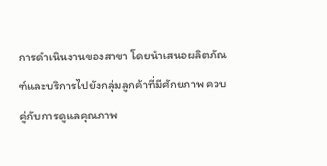การดำเนินงานของสาขา โดยนำเสนอผลิตภัณฑ์และบริการไปยังกลุ่มลูกค้าที่มีศักยภาพ ควบคู่กับการดูแลคุณภาพ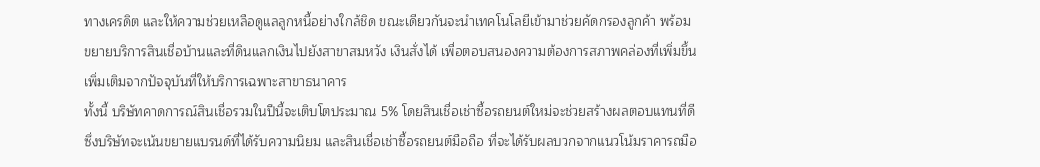ทางเครดิต และให้ความช่วยเหลือดูแลลูกหนี้อย่างใกล้ชิด ขณะเดียวกันจะนำเทคโนโลยีเข้ามาช่วยคัดกรองลูกค้า พร้อมขยายบริการสินเชื่อบ้านและที่ดินแลกเงินไปยังสาขาสมหวัง เงินสั่งได้ เพื่อตอบสนองความต้องการสภาพคล่องที่เพิ่มขึ้น เพิ่มเติมจากปัจจุบันที่ให้บริการเฉพาะสาขาธนาคาร
ทั้งนี้ บริษัทคาดการณ์สินเชื่อรวมในปีนี้จะเติบโตประมาณ 5% โดยสินเชื่อเช่าซื้อรถยนต์ใหม่จะช่วยสร้างผลตอบแทนที่ดี ซึ่งบริษัทจะเน้นขยายแบรนด์ที่ได้รับความนิยม และสินเชื่อเช่าซื้อรถยนต์มือถือ ที่จะได้รับผลบวกจากแนวโน้มราคารถมือ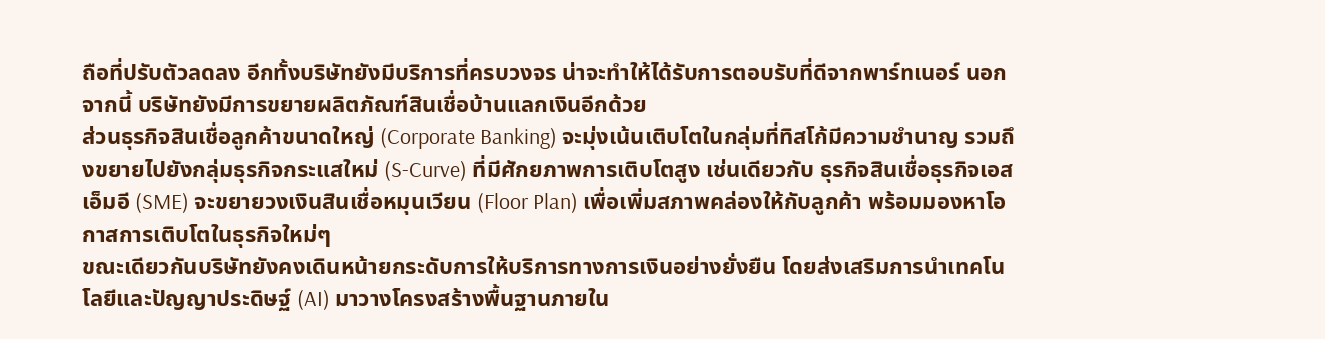ถือที่ปรับตัวลดลง อีกทั้งบริษัทยังมีบริการที่ครบวงจร น่าจะทำให้ได้รับการตอบรับที่ดีจากพาร์ทเนอร์ นอกจากนี้ บริษัทยังมีการขยายผลิตภัณฑ์สินเชื่อบ้านแลกเงินอีกด้วย
ส่วนธุรกิจสินเชื่อลูกค้าขนาดใหญ่ (Corporate Banking) จะมุ่งเน้นเติบโตในกลุ่มที่ทิสโก้มีความชำนาญ รวมถึงขยายไปยังกลุ่มธุรกิจกระแสใหม่ (S-Curve) ที่มีศักยภาพการเติบโตสูง เช่นเดียวกับ ธุรกิจสินเชื่อธุรกิจเอสเอ็มอี (SME) จะขยายวงเงินสินเชื่อหมุนเวียน (Floor Plan) เพื่อเพิ่มสภาพคล่องให้กับลูกค้า พร้อมมองหาโอกาสการเติบโตในธุรกิจใหม่ๆ
ขณะเดียวกันบริษัทยังคงเดินหน้ายกระดับการให้บริการทางการเงินอย่างยั่งยืน โดยส่งเสริมการนำเทคโนโลยีและปัญญาประดิษฐ์ (AI) มาวางโครงสร้างพื้นฐานภายใน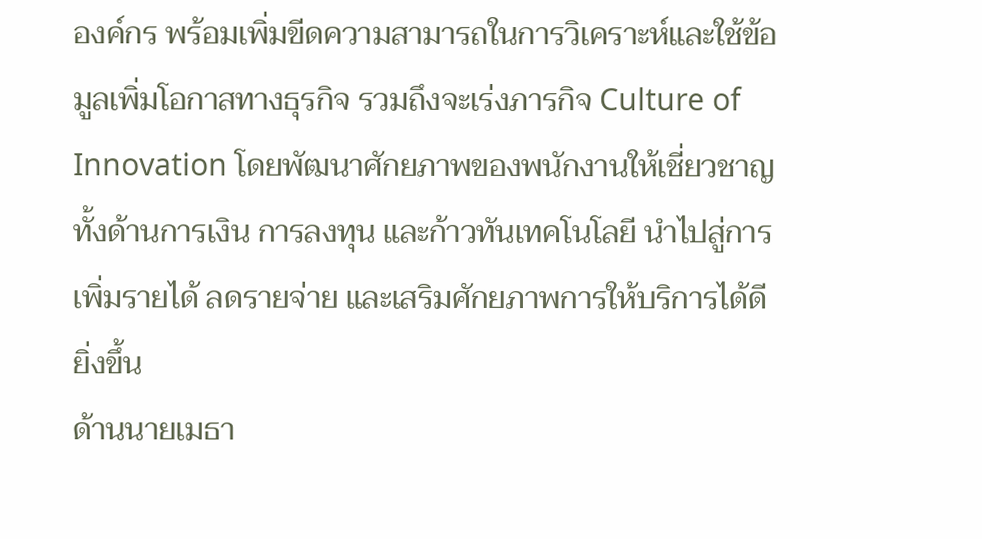องค์กร พร้อมเพิ่มขีดความสามารถในการวิเคราะห์และใช้ข้อมูลเพิ่มโอกาสทางธุรกิจ รวมถึงจะเร่งภารกิจ Culture of Innovation โดยพัฒนาศักยภาพของพนักงานให้เชี่ยวชาญทั้งด้านการเงิน การลงทุน และก้าวทันเทคโนโลยี นำไปสู่การเพิ่มรายได้ ลดรายจ่าย และเสริมศักยภาพการให้บริการได้ดียิ่งขึ้น
ด้านนายเมธา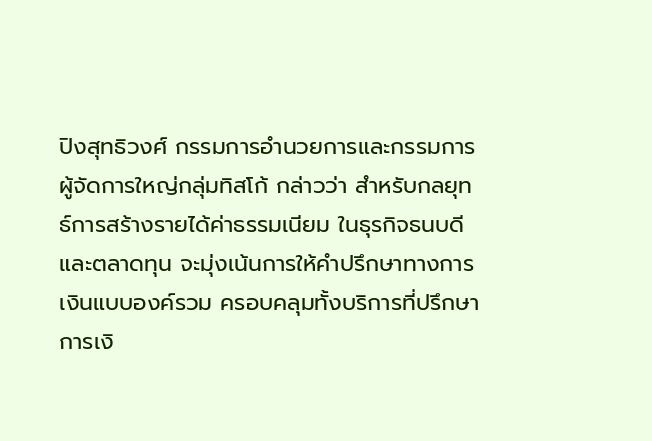ปิงสุทธิวงศ์ กรรมการอำนวยการและกรรมการผู้จัดการใหญ่กลุ่มทิสโก้ กล่าวว่า สำหรับกลยุทธ์การสร้างรายได้ค่าธรรมเนียม ในธุรกิจธนบดีและตลาดทุน จะมุ่งเน้นการให้คำปรึกษาทางการเงินแบบองค์รวม ครอบคลุมทั้งบริการที่ปรึกษาการเงิ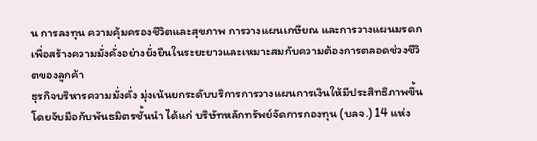น การลงทุน ความคุ้มครองชีวิตและสุขภาพ การวางแผนเกษียณ และการวางแผนมรดก เพื่อสร้างความมั่งคั่งอย่างยั่งยืนในระยะยาวและเหมาะสมกับความต้องการตลอดช่วงชีวิตของลูกค้า
ธุรกิจบริหารความมั่งคั่ง มุ่งเน้นยกระดับบริการการวางแผนการเงินให้มีประสิทธิภาพขึ้น โดยจับมือกับพันธมิตรชั้นนำ ได้แก่ บริษัทหลักทรัพย์จัดการกองทุน (บลจ.) 14 แห่ง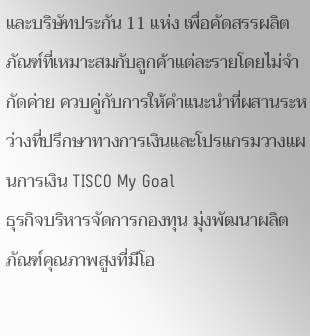และบริษัทประกัน 11 แห่ง เพื่อคัดสรรผลิตภัณฑ์ที่เหมาะสมกับลูกค้าแต่ละรายโดยไม่จำกัดค่าย ควบคู่กับการให้คำแนะนำที่ผสานระหว่างที่ปรึกษาทางการเงินและโปรแกรมวางแผนการเงิน TISCO My Goal
ธุรกิจบริหารจัดการกองทุน มุ่งพัฒนาผลิตภัณฑ์คุณภาพสูงที่มีโอ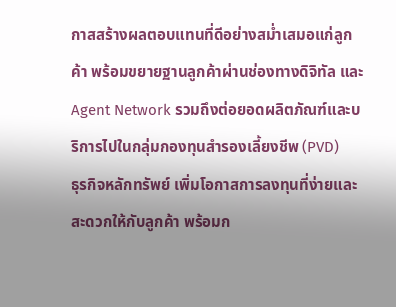กาสสร้างผลตอบแทนที่ดีอย่างสม่ำเสมอแก่ลูกค้า พร้อมขยายฐานลูกค้าผ่านช่องทางดิจิทัล และ Agent Network รวมถึงต่อยอดผลิตภัณฑ์และบริการไปในกลุ่มกองทุนสำรองเลี้ยงชีพ (PVD)
ธุรกิจหลักทรัพย์ เพิ่มโอกาสการลงทุนที่ง่ายและสะดวกให้กับลูกค้า พร้อมก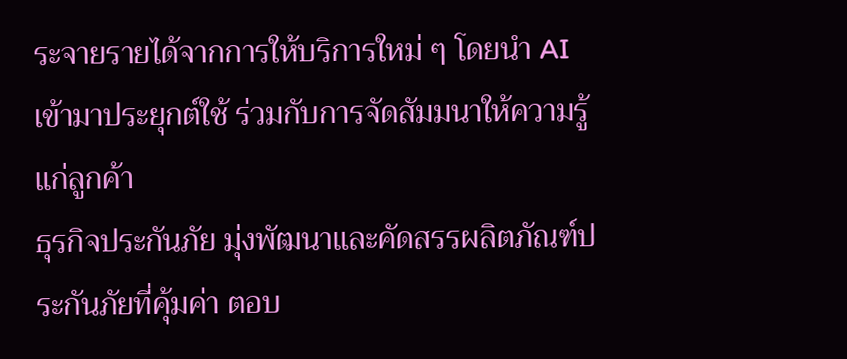ระจายรายได้จากการให้บริการใหม่ ๆ โดยนำ AI เข้ามาประยุกต์ใช้ ร่วมกับการจัดสัมมนาให้ความรู้แก่ลูกค้า
ธุรกิจประกันภัย มุ่งพัฒนาและคัดสรรผลิตภัณฑ์ประกันภัยที่คุ้มค่า ตอบ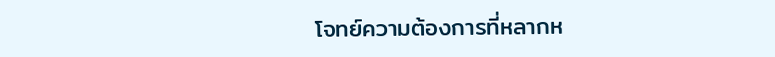โจทย์ความต้องการที่หลากห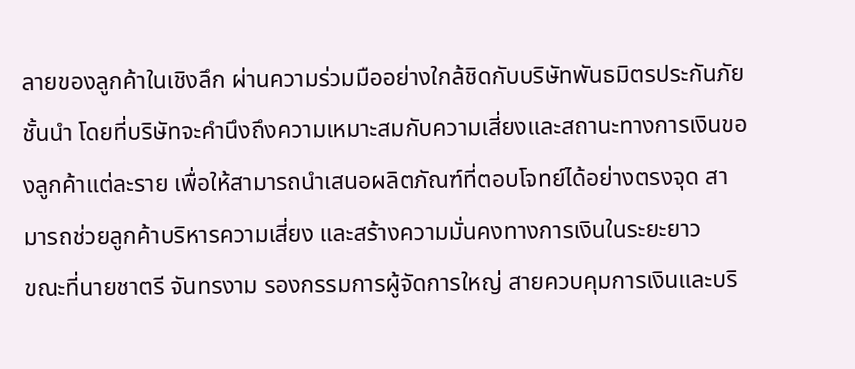ลายของลูกค้าในเชิงลึก ผ่านความร่วมมืออย่างใกล้ชิดกับบริษัทพันธมิตรประกันภัยชั้นนำ โดยที่บริษัทจะคำนึงถึงความเหมาะสมกับความเสี่ยงและสถานะทางการเงินของลูกค้าแต่ละราย เพื่อให้สามารถนำเสนอผลิตภัณฑ์ที่ตอบโจทย์ได้อย่างตรงจุด สามารถช่วยลูกค้าบริหารความเสี่ยง และสร้างความมั่นคงทางการเงินในระยะยาว
ขณะที่นายชาตรี จันทรงาม รองกรรมการผู้จัดการใหญ่ สายควบคุมการเงินและบริ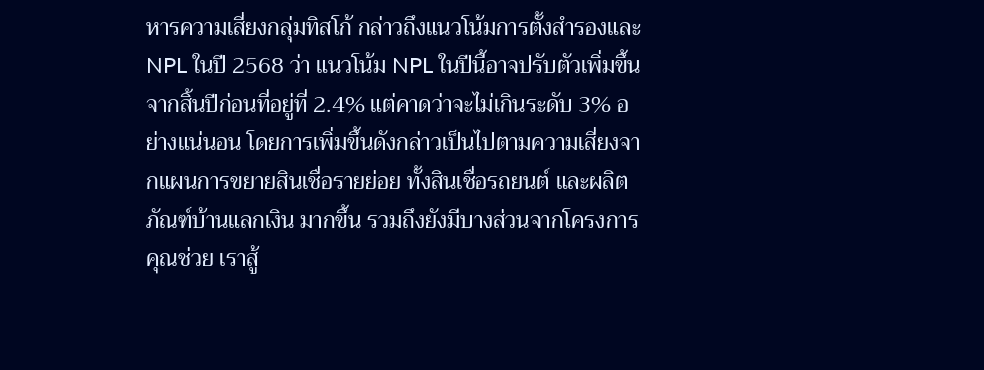หารความเสี่ยงกลุ่มทิสโก้ กล่าวถึงแนวโน้มการตั้งสำรองและ NPL ในปี 2568 ว่า แนวโน้ม NPL ในปีนี้อาจปรับตัวเพิ่มขึ้นจากสิ้นปีก่อนที่อยู่ที่ 2.4% แต่คาดว่าจะไม่เกินระดับ 3% อย่างแน่นอน โดยการเพิ่มขึ้นดังกล่าวเป็นไปตามความเสี่ยงจากแผนการขยายสินเชื่อรายย่อย ทั้งสินเชื่อรถยนต์ และผลิตภัณฑ์บ้านแลกเงิน มากขึ้น รวมถึงยังมีบางส่วนจากโครงการ คุณช่วย เราสู้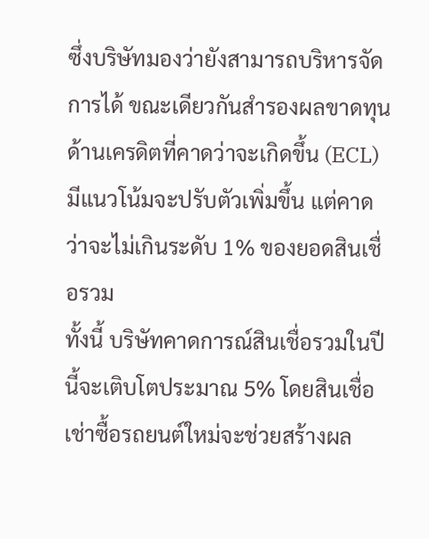ซึ่งบริษัทมองว่ายังสามารถบริหารจัดการได้ ขณะเดียวกันสำรองผลขาดทุนด้านเครดิตที่คาดว่าจะเกิดขึ้น (ECL) มีแนวโน้มจะปรับตัวเพิ่มขึ้น แต่คาดว่าจะไม่เกินระดับ 1% ของยอดสินเชื่อรวม
ทั้งนี้ บริษัทคาดการณ์สินเชื่อรวมในปีนี้จะเติบโตประมาณ 5% โดยสินเชื่อเช่าซื้อรถยนต์ใหม่จะช่วยสร้างผล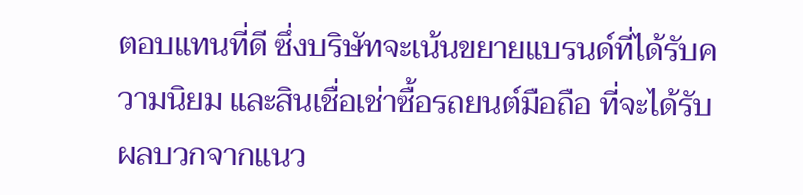ตอบแทนที่ดี ซึ่งบริษัทจะเน้นขยายแบรนด์ที่ได้รับความนิยม และสินเชื่อเช่าซื้อรถยนต์มือถือ ที่จะได้รับผลบวกจากแนว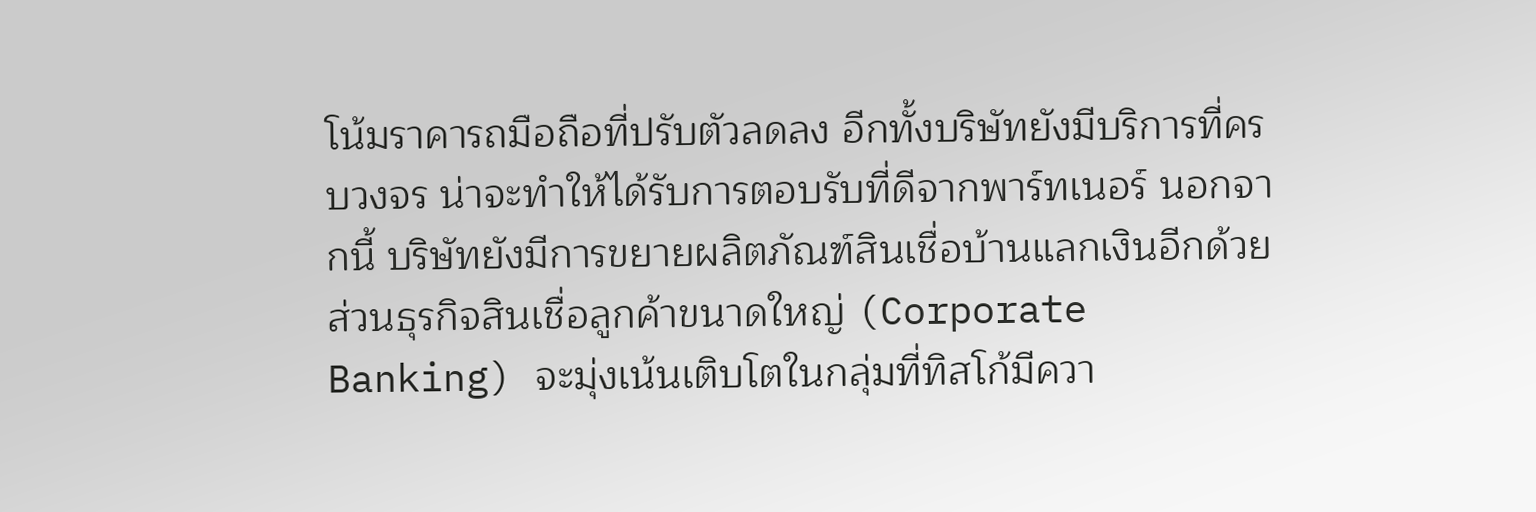โน้มราคารถมือถือที่ปรับตัวลดลง อีกทั้งบริษัทยังมีบริการที่ครบวงจร น่าจะทำให้ได้รับการตอบรับที่ดีจากพาร์ทเนอร์ นอกจากนี้ บริษัทยังมีการขยายผลิตภัณฑ์สินเชื่อบ้านแลกเงินอีกด้วย
ส่วนธุรกิจสินเชื่อลูกค้าขนาดใหญ่ (Corporate Banking) จะมุ่งเน้นเติบโตในกลุ่มที่ทิสโก้มีควา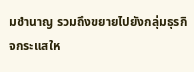มชำนาญ รวมถึงขยายไปยังกลุ่มธุรกิจกระแสให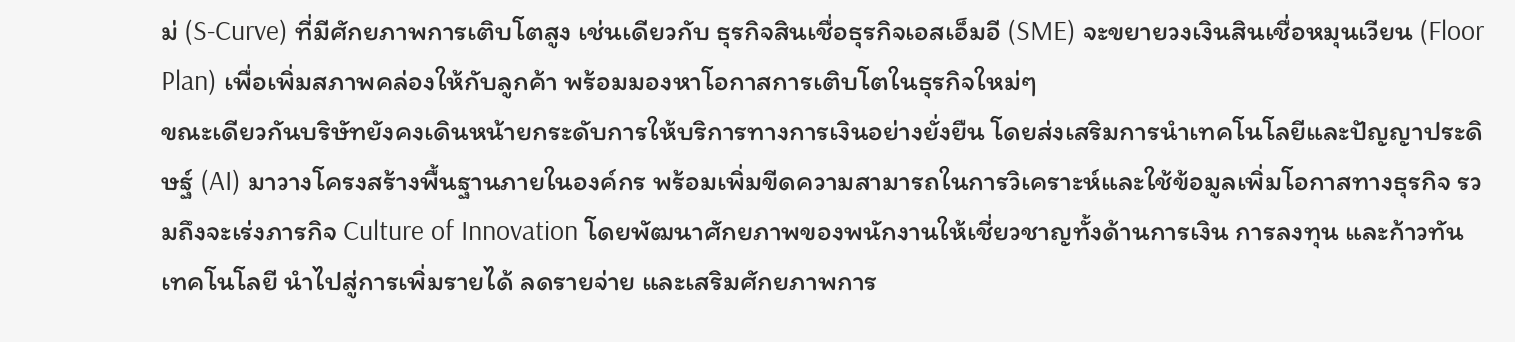ม่ (S-Curve) ที่มีศักยภาพการเติบโตสูง เช่นเดียวกับ ธุรกิจสินเชื่อธุรกิจเอสเอ็มอี (SME) จะขยายวงเงินสินเชื่อหมุนเวียน (Floor Plan) เพื่อเพิ่มสภาพคล่องให้กับลูกค้า พร้อมมองหาโอกาสการเติบโตในธุรกิจใหม่ๆ
ขณะเดียวกันบริษัทยังคงเดินหน้ายกระดับการให้บริการทางการเงินอย่างยั่งยืน โดยส่งเสริมการนำเทคโนโลยีและปัญญาประดิษฐ์ (AI) มาวางโครงสร้างพื้นฐานภายในองค์กร พร้อมเพิ่มขีดความสามารถในการวิเคราะห์และใช้ข้อมูลเพิ่มโอกาสทางธุรกิจ รวมถึงจะเร่งภารกิจ Culture of Innovation โดยพัฒนาศักยภาพของพนักงานให้เชี่ยวชาญทั้งด้านการเงิน การลงทุน และก้าวทันเทคโนโลยี นำไปสู่การเพิ่มรายได้ ลดรายจ่าย และเสริมศักยภาพการ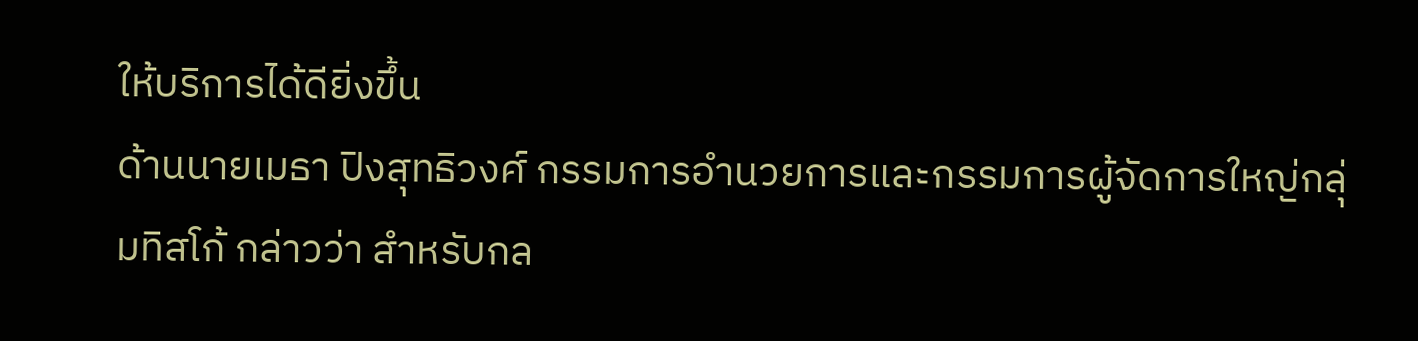ให้บริการได้ดียิ่งขึ้น
ด้านนายเมธา ปิงสุทธิวงศ์ กรรมการอำนวยการและกรรมการผู้จัดการใหญ่กลุ่มทิสโก้ กล่าวว่า สำหรับกล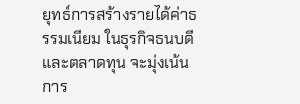ยุทธ์การสร้างรายได้ค่าธรรมเนียม ในธุรกิจธนบดีและตลาดทุน จะมุ่งเน้นการ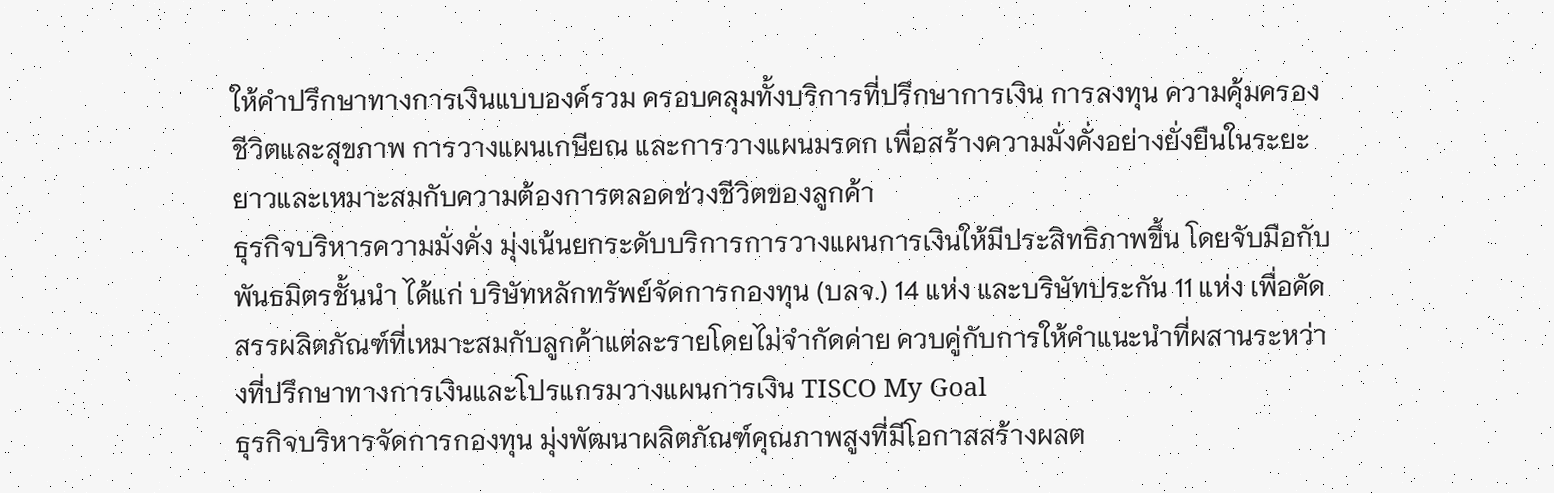ให้คำปรึกษาทางการเงินแบบองค์รวม ครอบคลุมทั้งบริการที่ปรึกษาการเงิน การลงทุน ความคุ้มครองชีวิตและสุขภาพ การวางแผนเกษียณ และการวางแผนมรดก เพื่อสร้างความมั่งคั่งอย่างยั่งยืนในระยะยาวและเหมาะสมกับความต้องการตลอดช่วงชีวิตของลูกค้า
ธุรกิจบริหารความมั่งคั่ง มุ่งเน้นยกระดับบริการการวางแผนการเงินให้มีประสิทธิภาพขึ้น โดยจับมือกับพันธมิตรชั้นนำ ได้แก่ บริษัทหลักทรัพย์จัดการกองทุน (บลจ.) 14 แห่ง และบริษัทประกัน 11 แห่ง เพื่อคัดสรรผลิตภัณฑ์ที่เหมาะสมกับลูกค้าแต่ละรายโดยไม่จำกัดค่าย ควบคู่กับการให้คำแนะนำที่ผสานระหว่างที่ปรึกษาทางการเงินและโปรแกรมวางแผนการเงิน TISCO My Goal
ธุรกิจบริหารจัดการกองทุน มุ่งพัฒนาผลิตภัณฑ์คุณภาพสูงที่มีโอกาสสร้างผลต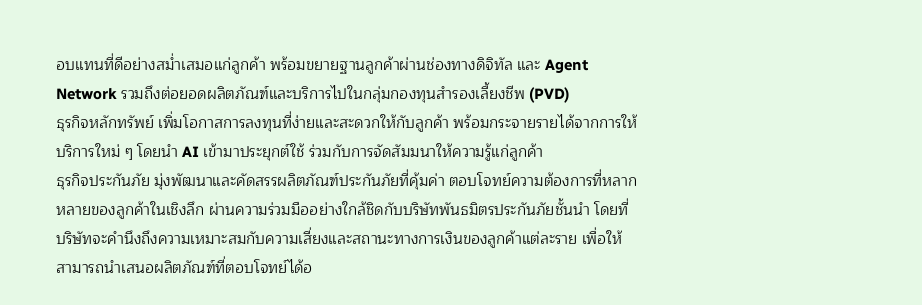อบแทนที่ดีอย่างสม่ำเสมอแก่ลูกค้า พร้อมขยายฐานลูกค้าผ่านช่องทางดิจิทัล และ Agent Network รวมถึงต่อยอดผลิตภัณฑ์และบริการไปในกลุ่มกองทุนสำรองเลี้ยงชีพ (PVD)
ธุรกิจหลักทรัพย์ เพิ่มโอกาสการลงทุนที่ง่ายและสะดวกให้กับลูกค้า พร้อมกระจายรายได้จากการให้บริการใหม่ ๆ โดยนำ AI เข้ามาประยุกต์ใช้ ร่วมกับการจัดสัมมนาให้ความรู้แก่ลูกค้า
ธุรกิจประกันภัย มุ่งพัฒนาและคัดสรรผลิตภัณฑ์ประกันภัยที่คุ้มค่า ตอบโจทย์ความต้องการที่หลากหลายของลูกค้าในเชิงลึก ผ่านความร่วมมืออย่างใกล้ชิดกับบริษัทพันธมิตรประกันภัยชั้นนำ โดยที่บริษัทจะคำนึงถึงความเหมาะสมกับความเสี่ยงและสถานะทางการเงินของลูกค้าแต่ละราย เพื่อให้สามารถนำเสนอผลิตภัณฑ์ที่ตอบโจทย์ได้อ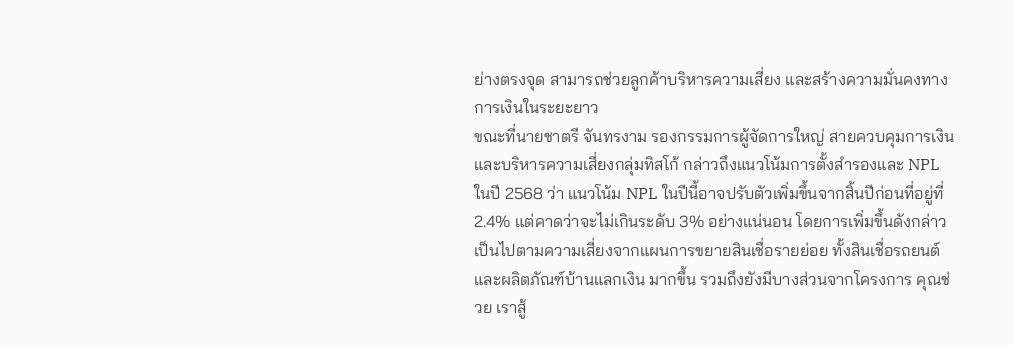ย่างตรงจุด สามารถช่วยลูกค้าบริหารความเสี่ยง และสร้างความมั่นคงทางการเงินในระยะยาว
ขณะที่นายชาตรี จันทรงาม รองกรรมการผู้จัดการใหญ่ สายควบคุมการเงินและบริหารความเสี่ยงกลุ่มทิสโก้ กล่าวถึงแนวโน้มการตั้งสำรองและ NPL ในปี 2568 ว่า แนวโน้ม NPL ในปีนี้อาจปรับตัวเพิ่มขึ้นจากสิ้นปีก่อนที่อยู่ที่ 2.4% แต่คาดว่าจะไม่เกินระดับ 3% อย่างแน่นอน โดยการเพิ่มขึ้นดังกล่าวเป็นไปตามความเสี่ยงจากแผนการขยายสินเชื่อรายย่อย ทั้งสินเชื่อรถยนต์ และผลิตภัณฑ์บ้านแลกเงิน มากขึ้น รวมถึงยังมีบางส่วนจากโครงการ คุณช่วย เราสู้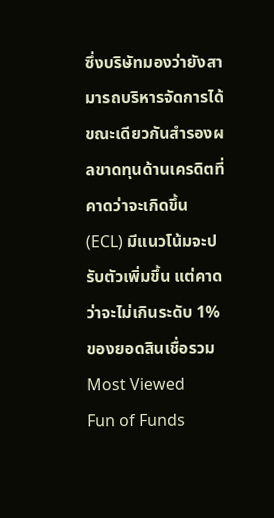ซึ่งบริษัทมองว่ายังสามารถบริหารจัดการได้ ขณะเดียวกันสำรองผลขาดทุนด้านเครดิตที่คาดว่าจะเกิดขึ้น (ECL) มีแนวโน้มจะปรับตัวเพิ่มขึ้น แต่คาดว่าจะไม่เกินระดับ 1% ของยอดสินเชื่อรวม
Most Viewed
Fun of Funds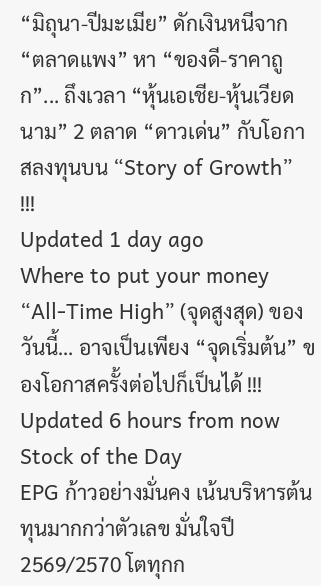“มิถุนา-ปีมะเมีย” ดักเงินหนีจาก “ตลาดแพง” หา “ของดี-ราคาถูก”... ถึงเวลา “หุ้นเอเชีย-หุ้นเวียดนาม” 2 ตลาด “ดาวเด่น” กับโอกาสลงทุนบน “Story of Growth” !!!
Updated 1 day ago
Where to put your money
“All-Time High” (จุดสูงสุด) ของวันนี้… อาจเป็นเพียง “จุดเริ่มต้น” ของโอกาสครั้งต่อไปก็เป็นได้ !!!
Updated 6 hours from now
Stock of the Day
EPG ก้าวอย่างมั่นคง เน้นบริหารต้นทุนมากกว่าตัวเลข มั่นใจปี 2569/2570 โตทุกก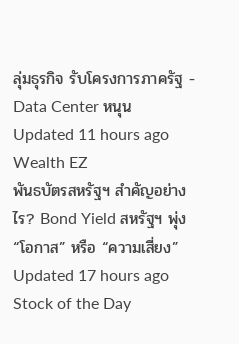ลุ่มธุรกิจ รับโครงการภาครัฐ - Data Center หนุน
Updated 11 hours ago
Wealth EZ
พันธบัตรสหรัฐฯ สำคัญอย่างไร? Bond Yield สหรัฐฯ พุ่ง “โอกาส” หรือ “ความเสี่ยง”
Updated 17 hours ago
Stock of the Day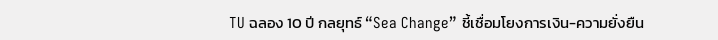TU ฉลอง 10 ปี กลยุทธ์ “Sea Change” ชี้เชื่อมโยงการเงิน-ความยั่งยืน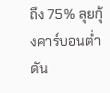ถึง 75% ลุยกุ้งคาร์บอนต่ำ ดัน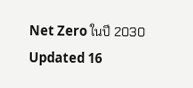Net Zero ในปี 2030
Updated 16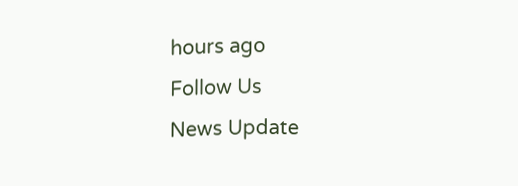hours ago
Follow Us
News Update